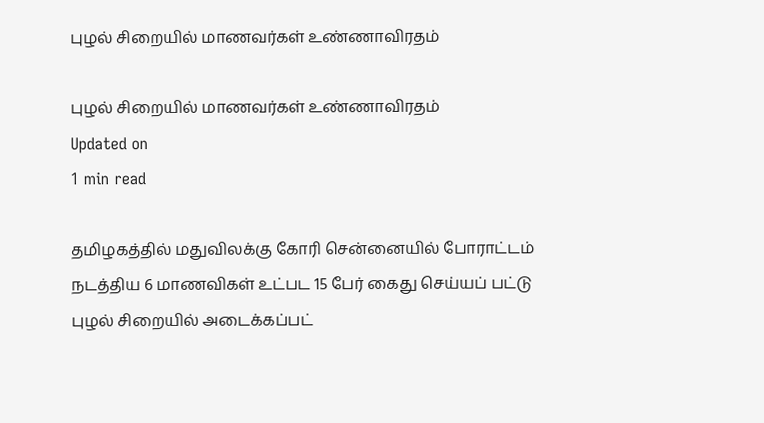புழல் சிறையில் மாணவர்கள் உண்ணாவிரதம்

புழல் சிறையில் மாணவர்கள் உண்ணாவிரதம்
Updated on
1 min read

தமிழகத்தில் மதுவிலக்கு கோரி சென்னையில் போராட்டம் நடத்திய 6 மாணவிகள் உட்பட 15 பேர் கைது செய்யப் பட்டு புழல் சிறையில் அடைக்கப்பட்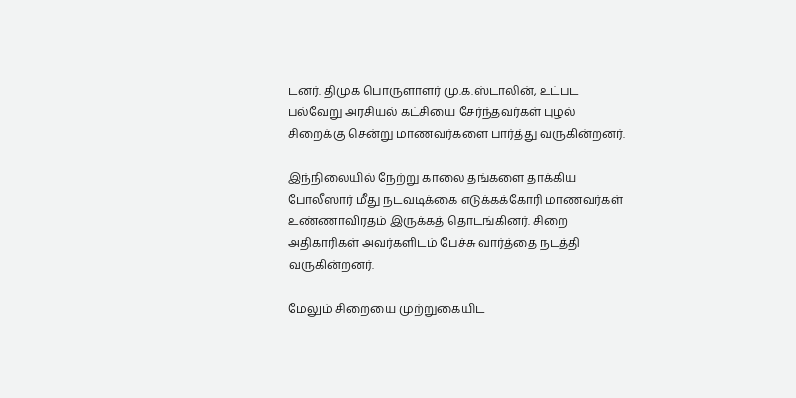டனர். திமுக பொருளாளர் மு.க.ஸ்டாலின், உட்பட பல்வேறு அரசியல் கட்சியை சேர்ந்தவர்கள் புழல் சிறைக்கு சென்று மாணவர்களை பார்த்து வருகின்றனர்.

இந்நிலையில் நேற்று காலை தங்களை தாக்கிய போலீஸார் மீது நடவடிக்கை எடுக்கக்கோரி மாணவர்கள் உண்ணாவிரதம் இருக்கத் தொடங்கினர். சிறை அதிகாரிகள் அவர்களிடம் பேச்சு வார்த்தை நடத்தி வருகின்றனர்.

மேலும் சிறையை முற்றுகையிட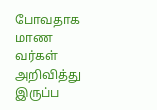போவதாக மாண வர்கள் அறிவித்து இருப்ப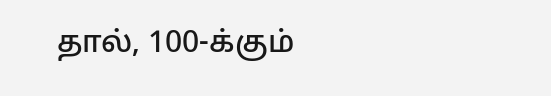தால், 100-க்கும்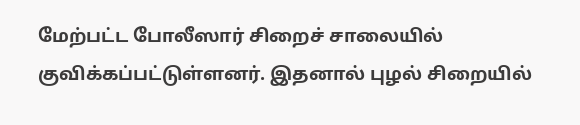மேற்பட்ட போலீஸார் சிறைச் சாலையில் குவிக்கப்பட்டுள்ளனர். இதனால் புழல் சிறையில்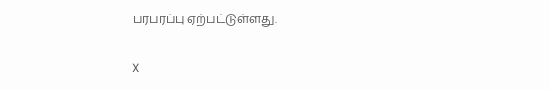பரபரப்பு ஏற்பட்டுள்ளது.

X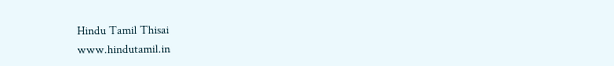Hindu Tamil Thisai
www.hindutamil.in